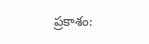ప్రకాశం: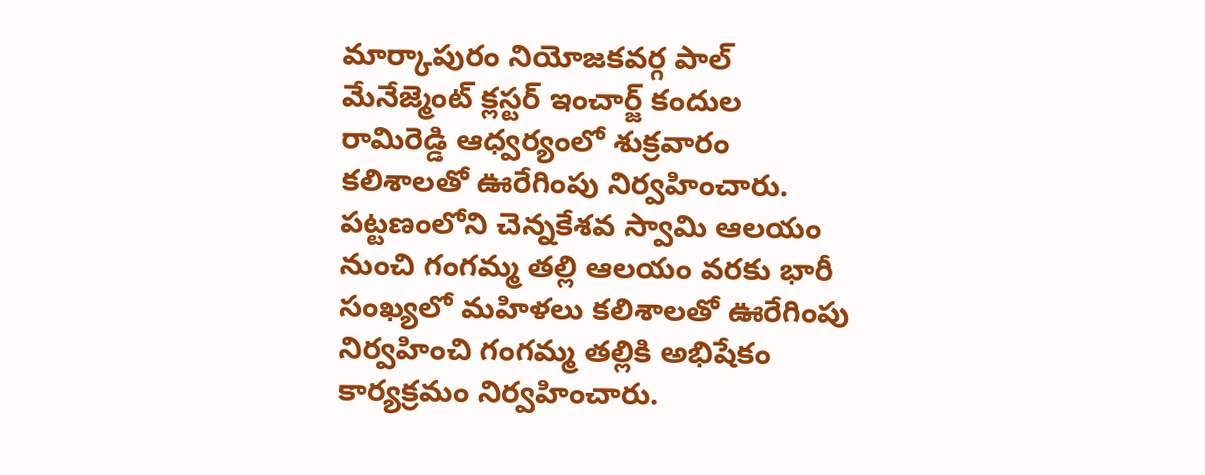మార్కాపురం నియోజకవర్గ పాల్ మేనేజ్మెంట్ క్లస్టర్ ఇంచార్జ్ కందుల రామిరెడ్డి ఆధ్వర్యంలో శుక్రవారం కలిశాలతో ఊరేగింపు నిర్వహించారు. పట్టణంలోని చెన్నకేశవ స్వామి ఆలయం నుంచి గంగమ్మ తల్లి ఆలయం వరకు భారీ సంఖ్యలో మహిళలు కలిశాలతో ఊరేగింపు నిర్వహించి గంగమ్మ తల్లికి అభిషేకం కార్యక్రమం నిర్వహించారు.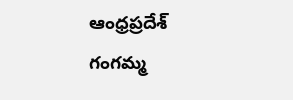ఆంధ్రప్రదేశ్
గంగమ్మ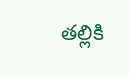తల్లికి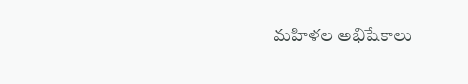మహిళల అభిషేకాలు